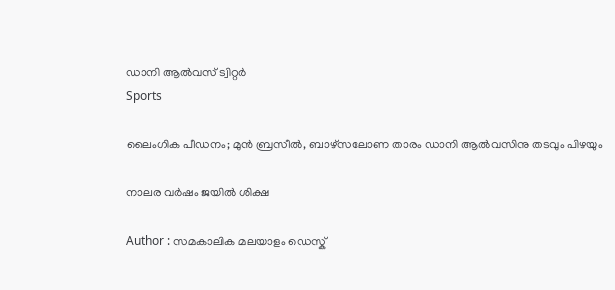ഡാനി ആല്‍വസ് ട്വിറ്റര്‍
Sports

ലൈംഗിക പീഡനം; മുന്‍ ബ്രസീല്‍, ബാഴ്‌സലോണ താരം ഡാനി ആല്‍വസിനു തടവും പിഴയും

നാലര വര്‍ഷം ജയില്‍ ശിക്ഷ

Author : സമകാലിക മലയാളം ഡെസ്ക്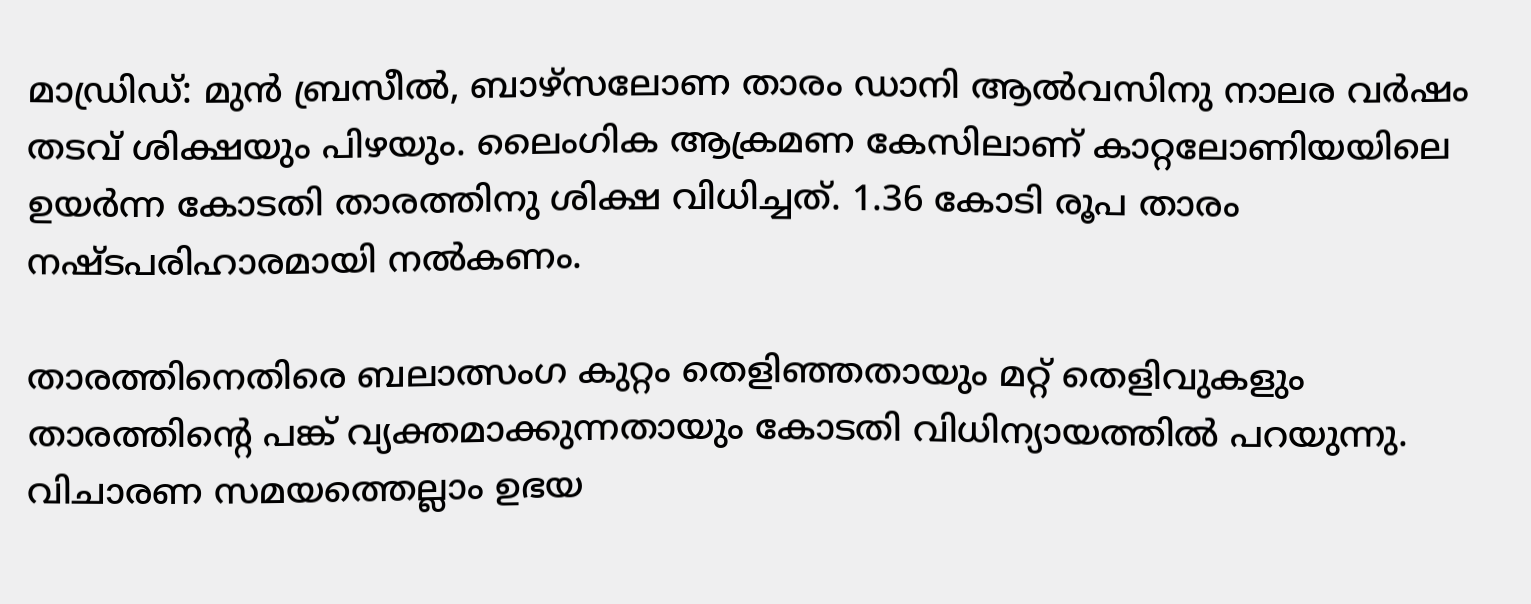മാഡ്രിഡ്: മുന്‍ ബ്രസീല്‍, ബാഴ്‌സലോണ താരം ഡാനി ആല്‍വസിനു നാലര വര്‍ഷം തടവ് ശിക്ഷയും പിഴയും. ലൈംഗിക ആക്രമണ കേസിലാണ് കാറ്റലോണിയയിലെ ഉയര്‍ന്ന കോടതി താരത്തിനു ശിക്ഷ വിധിച്ചത്. 1.36 കോടി രൂപ താരം നഷ്ടപരിഹാരമായി നല്‍കണം.

താരത്തിനെതിരെ ബലാത്സംഗ കുറ്റം തെളിഞ്ഞതായും മറ്റ് തെളിവുകളും താരത്തിന്റെ പങ്ക് വ്യക്തമാക്കുന്നതായും കോടതി വിധിന്യായത്തില്‍ പറയുന്നു. വിചാരണ സമയത്തെല്ലാം ഉഭയ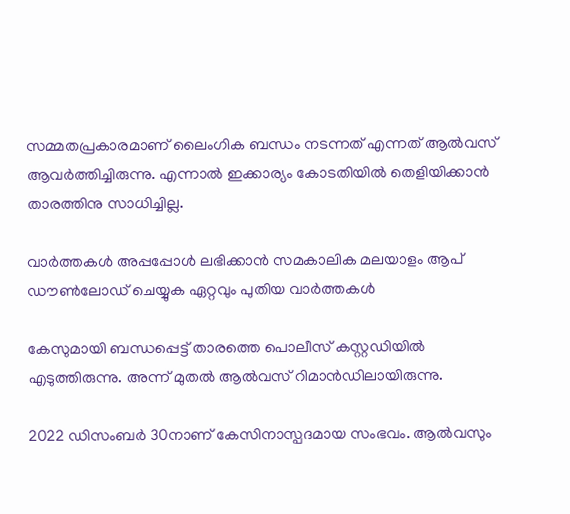സമ്മതപ്രകാരമാണ് ലൈംഗിക ബന്ധം നടന്നത് എന്നത് ആല്‍വസ് ആവര്‍ത്തിച്ചിരുന്നു. എന്നാല്‍ ഇക്കാര്യം കോടതിയില്‍ തെളിയിക്കാന്‍ താരത്തിനു സാധിച്ചില്ല.

വാര്‍ത്തകള്‍ അപ്പപ്പോള്‍ ലഭിക്കാന്‍ സമകാലിക മലയാളം ആപ് ഡൗണ്‍ലോഡ് ചെയ്യുക ഏറ്റവും പുതിയ വാര്‍ത്തകള്‍

കേസുമായി ബന്ധപ്പെട്ട് താരത്തെ പൊലീസ് കസ്റ്റഡിയില്‍ എടുത്തിരുന്നു. അന്ന് മുതല്‍ ആല്‍വസ് റിമാന്‍ഡിലായിരുന്നു.

2022 ഡിസംബര്‍ 30നാണ് കേസിനാസ്പദമായ സംഭവം. ആല്‍വസും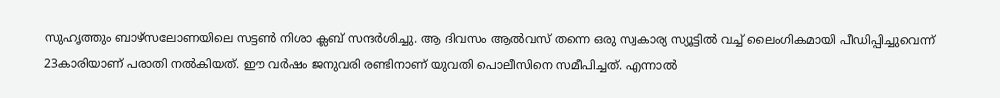സുഹൃത്തും ബാഴ്‌സലോണയിലെ സട്ടണ്‍ നിശാ ക്ലബ് സന്ദര്‍ശിച്ചു. ആ ദിവസം ആല്‍വസ് തന്നെ ഒരു സ്വകാര്യ സ്യൂട്ടില്‍ വച്ച് ലൈംഗികമായി പീഡിപ്പിച്ചുവെന്ന് 23കാരിയാണ് പരാതി നല്‍കിയത്. ഈ വര്‍ഷം ജനുവരി രണ്ടിനാണ് യുവതി പൊലീസിനെ സമീപിച്ചത്. എന്നാല്‍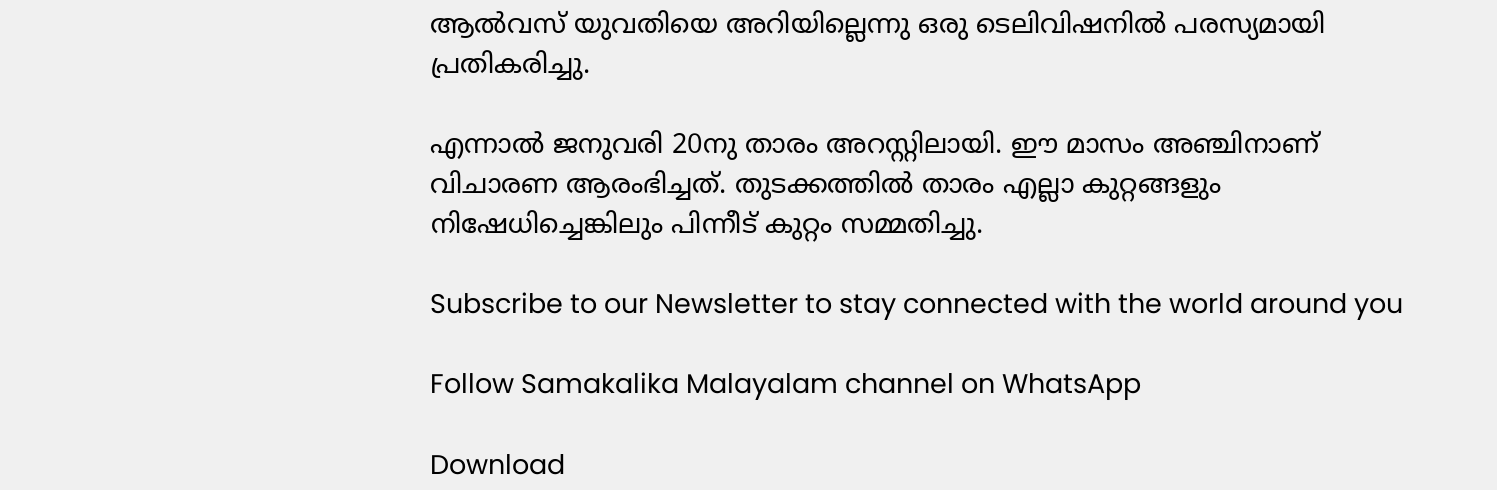ആല്‍വസ് യുവതിയെ അറിയില്ലെന്നു ഒരു ടെലിവിഷനില്‍ പരസ്യമായി പ്രതികരിച്ചു.

എന്നാല്‍ ജനുവരി 20നു താരം അറസ്റ്റിലായി. ഈ മാസം അഞ്ചിനാണ് വിചാരണ ആരംഭിച്ചത്. തുടക്കത്തില്‍ താരം എല്ലാ കുറ്റങ്ങളും നിഷേധിച്ചെങ്കിലും പിന്നീട് കുറ്റം സമ്മതിച്ചു.

Subscribe to our Newsletter to stay connected with the world around you

Follow Samakalika Malayalam channel on WhatsApp

Download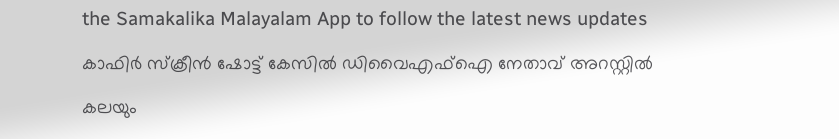the Samakalika Malayalam App to follow the latest news updates

കാഫിര്‍ സ്‌ക്രീന്‍ ഷോട്ട് കേസില്‍ ഡിവൈഎഫ്‌ഐ നേതാവ് അറസ്റ്റില്‍

കലയും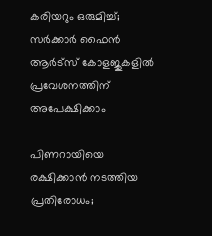കരിയറും ഒരുമിച്ച്; സർക്കാർ ഫൈൻ ആർട്‌സ് കോളജുകളിൽ പ്രവേശനത്തിന് അപേക്ഷിക്കാം

പിണറായിയെ രക്ഷിക്കാന്‍ നടത്തിയ പ്രതിരോധം;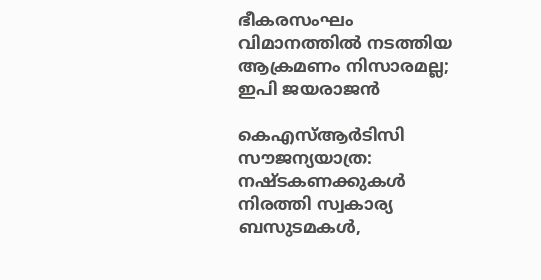ഭീകരസംഘം വിമാനത്തില്‍ നടത്തിയ ആക്രമണം നിസാരമല്ല; ഇപി ജയരാജന്‍

കെഎസ്ആര്‍ടിസി സൗജന്യയാത്ര: നഷ്ടകണക്കുകള്‍ നിരത്തി സ്വകാര്യ ബസുടമകള്‍,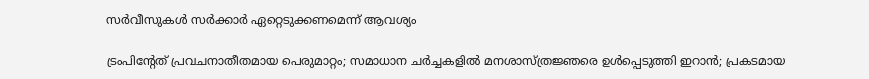സര്‍വീസുകള്‍ സര്‍ക്കാര്‍ ഏറ്റെടുക്കണമെന്ന് ആവശ്യം

ട്രംപിന്റേത് പ്രവചനാതീതമായ പെരുമാറ്റം; സമാധാന ചര്‍ച്ചകളില്‍ മനശാസ്ത്രജ്ഞരെ ഉള്‍പ്പെടുത്തി ഇറാന്‍; പ്രകടമായ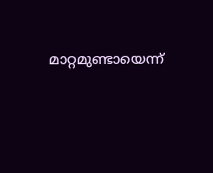മാറ്റമുണ്ടായെന്ന്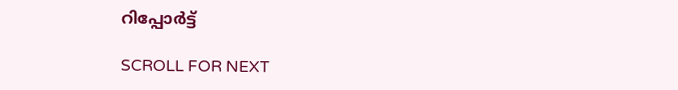റിപ്പോര്‍ട്ട്

SCROLL FOR NEXT